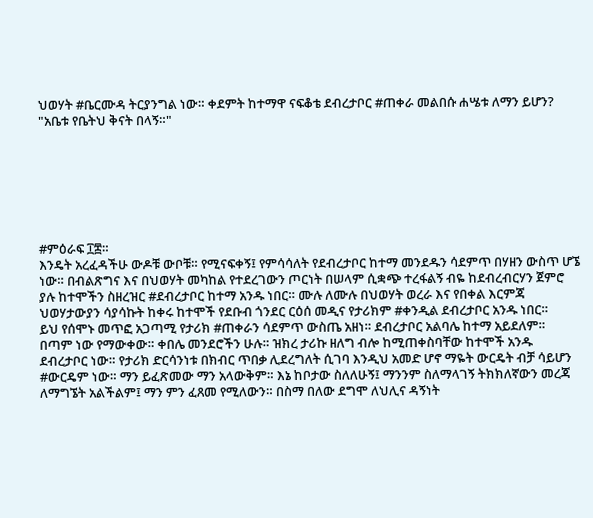ህወሃት #ቤርሙዳ ትርያንግል ነው። ቀደምት ከተማዋ ናፍቆቴ ደብረታቦር #ጠቀራ መልበሱ ሐሤቱ ለማን ይሆን?
"አቤቱ የቤትህ ቅናት በላኝ።"







#ምዕራፍ ፲፰።
እንዴት አረፈዳችሁ ውዶቹ ውቦቹ። የሚናፍቀኝ፤ የምሳሳለት የደብረታቦር ከተማ መንደዱን ሳደምጥ በሃዘን ውስጥ ሆኜ ነው። በብልጽግና እና በህወሃት መካከል የተደረገውን ጦርነት በሠላም ሲቋጭ ተረፋልኝ ብዬ ከደብረብርሃን ጀምሮ ያሉ ከተሞችን ስዘረዝር #ደብረታቦር ከተማ አንዱ ነበር። ሙሉ ለሙሉ በህወሃት ወረራ እና የበቀል እርምጃ ህወሃታውያን ሳያሳኩት ከቀሩ ከተሞች የደቡብ ጎንደር ርዕሰ መዲና የታሪክም #ቀንዲል ደብረታቦር አንዱ ነበር።
ይህ የሰሞኑ መጥፎ አጋጣሚ የታሪክ #ጠቀራን ሳደምጥ ውስጤ አዘነ። ደብረታቦር አልባሌ ከተማ አይደለም። በጣም ነው የማውቀው። ቀበሌ መንደሮችን ሁሉ። ዝክረ ታሪኩ ዘለግ ብሎ ከሚጠቀስባቸው ከተሞች አንዱ ደብረታቦር ነው። የታሪክ ድርሳንነቱ በክብር ጥበቃ ሊደረግለት ሲገባ እንዲህ አመድ ሆኖ ማዬት ውርዴት ብቻ ሳይሆን #ውርዴም ነው። ማን ይፈጽመው ማን አላውቅም። እኔ ከቦታው ስለለሁኝ፤ ማንንም ስለማላገኝ ትክክለኛውን መረጃ ለማግኜት አልችልም፤ ማን ምን ፈጸመ የሚለውን። በስማ በለው ደግሞ ለህሊና ዳኝነት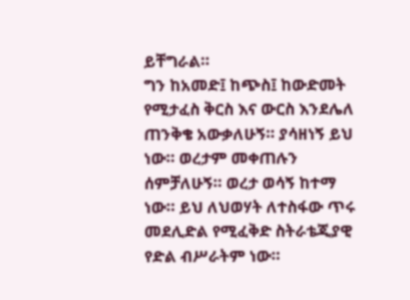ይቸግራል።
ግን ከአመድ፤ ከጭስ፤ ከውድመት የሚታፈስ ቅርስ እና ውርስ እንደሌለ ጠንቅቄ አውቃለሁኝ። ያሳዘነኝ ይህ ነው። ወረታም መቀጠሉን ሰምቻለሁኝ። ወረታ ወሳኝ ከተማ ነው። ይህ ለህወሃት ለተስፋው ጥሩ መደሊድል የሚፈቅድ ስትራቴጂያዊ የድል ብሥራትም ነው።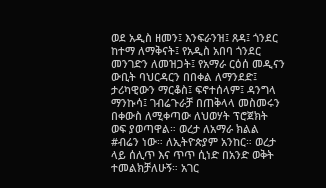ወደ አዲስ ዘመን፤ እንፍራንዝ፤ ጸዳ፤ ጎንደር ከተማ ለማቅናት፤ የአዲስ አበባ ጎንደር መንገድን ለመዝጋት፤ የአማራ ርዕሰ መዲናን ውቢት ባህርዳርን በበቀል ለማንደድ፤ ታሪካዊውን ማርቆስ፤ ፍኖተሰላም፤ ዳንግላ ማንኩሳ፤ ገብሬጉራቻ በጠቅላላ መስመሩን በቀውስ ለሚቀጣው ለህወሃት ፕሮጀክት ወፍ ያወጣዋል። ወረታ ለአማራ ክልል #ብሬን ነው። ለኢትዮጵያም አንከር። ወረታ ላይ ሰሊጥ እና ጥጥ ሲነድ በአንድ ወቅት ተመልክቻለሁኝ። አገር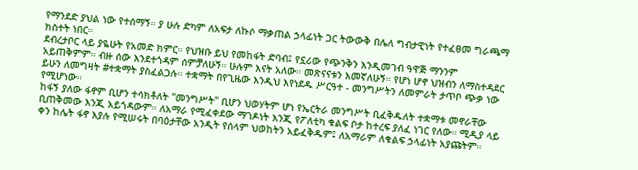የማንደድ ያህል ነው የተሰማኝ። ያ ሁሉ ድካም ለአፍታ ለኩሶ ማቃጠል ኃላፊነት ጋር ትውውቅ በሌለ ግብታዊነት የተፈፀመ ግራጫማ ክስተት ነበር።
ደብረታቦር ላይ ያዬሁት የአመድ ክምር። የህዝቡ ይህ የመከፋት ድባብ፤ የኗሪው የጭንቅን እንዲመገብ ዓዋጅ ማንንም አይጠቅምም። ብዙ ሰው እንደተጎዳም ሰምቻለሁኝ። ሁሉም እናት አለው። መጽናናቱን እመኛለሁኝ። የሆነ ሆኖ ህዝብን ለማስተዳደር ይሁን ለመግዛት #ተቋማት ያስፈልጋሉ። ተቋማት በየጊዜው እንዲህ እየነደዱ ሥርዓተ - መንግሥትን ለመምራት ታጥቦ ጭቃ ነው የሚሆነው።
ከፋኝ ያለው ፋኖም ቢሆን ተሳክቶለት "መንግሥት" ቢሆን ህወሃትም ሆነ የኤርትራ መንግሥት ቢፈቅዱለት ተቋማቱ መኖራቸው ቢጠቅመው እንጂ አይጎዳውም። ለአማራ የሚፈቀደው ማገዶነት እንጂ የፖለቲካ ቁልፍ ቦታ ከተረፍ ያለፈ ነገር የለው። ሚዲያ ላይ ቀን ከሌት ፋኖ እያሉ የሚሠሩት በባዕታቸው አንዲት የሰላም ህወከትን አይፈቅዱም፤ ለአማራም ለቁልፍ ኃላፊነት አያጩትም።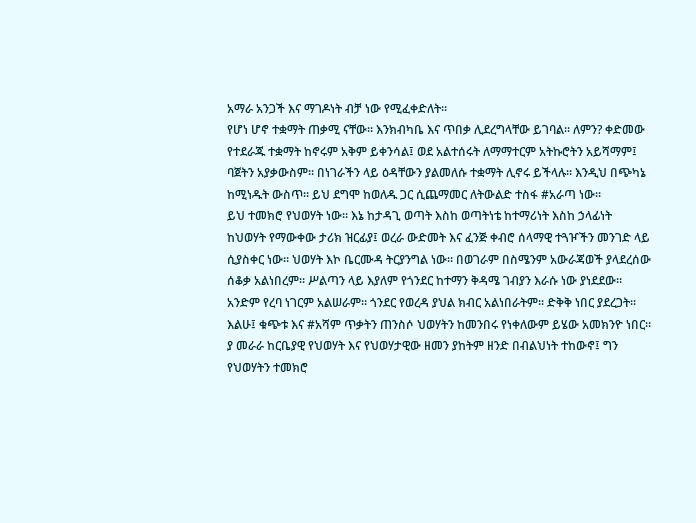አማራ አንጋች እና ማገዶነት ብቻ ነው የሚፈቀድለት።
የሆነ ሆኖ ተቋማት ጠቃሚ ናቸው። እንክብካቤ እና ጥበቃ ሊደረግላቸው ይገባል። ለምን? ቀድመው የተደራጁ ተቋማት ከኖሩም አቅም ይቀንሳል፤ ወደ አልተሰሩት ለማማተርም አትኩሮትን አይሻማም፤ ባጀትን አያቃውስም። በነገራችን ላይ ዕዳቸውን ያልመለሱ ተቋማት ሊኖሩ ይችላሉ። እንዲህ በጭካኔ ከሚነዱት ውስጥ። ይህ ደግሞ ከወለዱ ጋር ሲጨማመር ለትውልድ ተስፋ #አራጣ ነው።
ይህ ተመክሮ የህወሃት ነው። እኔ ከታዳጊ ወጣት እስከ ወጣትነቴ ከተማሪነት እስከ ኃላፊነት ከህወሃት የማውቀው ታሪክ ዝርፊያ፤ ወረራ ውድመት እና ፈንጅ ቀብሮ ሰላማዊ ተጓዦችን መንገድ ላይ ሲያስቀር ነው። ህወሃት እኮ ቤርሙዳ ትርያንግል ነው። በወገራም በስሜንም አውራጃወች ያላደረሰው ሰቆቃ አልነበረም። ሥልጣን ላይ እያለም የጎንደር ከተማን ቅዳሜ ገብያን እራሱ ነው ያነደደው። አንድም የረባ ነገርም አልሠራም። ጎንደር የወረዳ ያህል ክብር አልነበራትም። ድቅቅ ነበር ያደረጋት። እልሁ፤ ቁጭቱ እና #አሻም ጥቃትን ጠንስሶ ህወሃትን ከመንበሩ የነቀለውም ይሄው አመክንዮ ነበር።
ያ መራራ ከርቤያዊ የህወሃት እና የህወሃታዊው ዘመን ያከትም ዘንድ በብልህነት ተከውኖ፤ ግን የህወሃትን ተመክሮ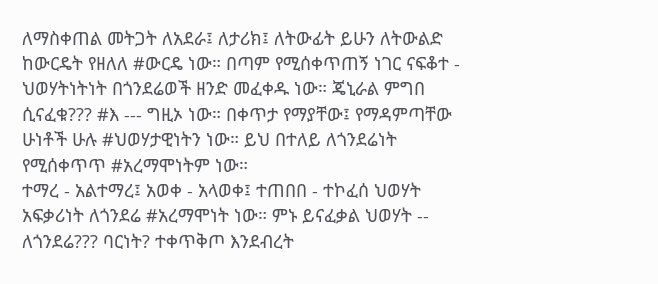ለማስቀጠል መትጋት ለአደራ፤ ለታሪክ፤ ለትውፊት ይሁን ለትውልድ ከውርዴት የዘለለ #ውርዴ ነው። በጣም የሚሰቀጥጠኝ ነገር ናፍቆተ - ህወሃትነትነት በጎንደሬወች ዘንድ መፈቀዱ ነው። ጄኒራል ምግበ ሲናፈቁ??? #እ --- ግዚኦ ነው። በቀጥታ የማያቸው፤ የማዳምጣቸው ሁነቶች ሁሉ #ህወሃታዊነትን ነው። ይህ በተለይ ለጎንደሬነት የሚሰቀጥጥ #አረማሞነትም ነው።
ተማረ - አልተማረ፤ አወቀ - አላወቀ፤ ተጠበበ - ተኮፈሰ ህወሃት አፍቃሪነት ለጎንደሬ #አረማሞነት ነው። ምኑ ይናፈቃል ህወሃት -- ለጎንደሬ??? ባርነት? ተቀጥቅጦ እንደብረት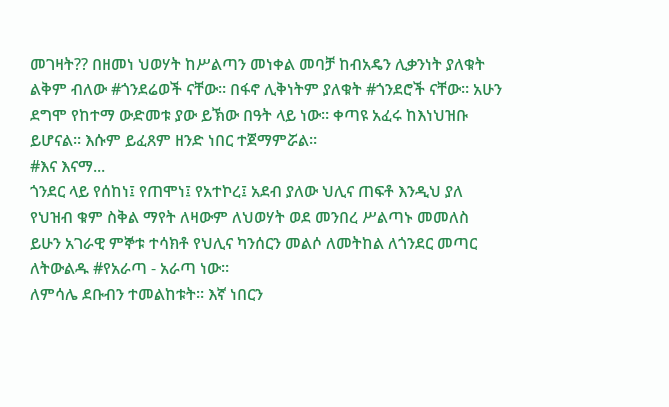መገዛት?? በዘመነ ህወሃት ከሥልጣን መነቀል መባቻ ከብአዴን ሊቃንነት ያለቁት ልቅም ብለው #ጎንደሬወች ናቸው። በፋኖ ሊቅነትም ያለቁት #ጎንደሮች ናቸው። አሁን ደግሞ የከተማ ውድመቱ ያው ይኽው በዓት ላይ ነው። ቀጣዩ አፈሩ ከእነህዝቡ ይሆናል። እሱም ይፈጸም ዘንድ ነበር ተጀማምሯል።
#እና እናማ...
ጎንደር ላይ የሰከነ፤ የጠሞነ፤ የአተኮረ፤ አደብ ያለው ህሊና ጠፍቶ እንዲህ ያለ የህዝብ ቁም ስቅል ማየት ለዛውም ለህወሃት ወደ መንበረ ሥልጣኑ መመለስ ይሁን አገራዊ ምኞቱ ተሳክቶ የህሊና ካንሰርን መልሶ ለመትከል ለጎንደር መጣር ለትውልዱ #የአራጣ - አራጣ ነው።
ለምሳሌ ደቡብን ተመልከቱት። እኛ ነበርን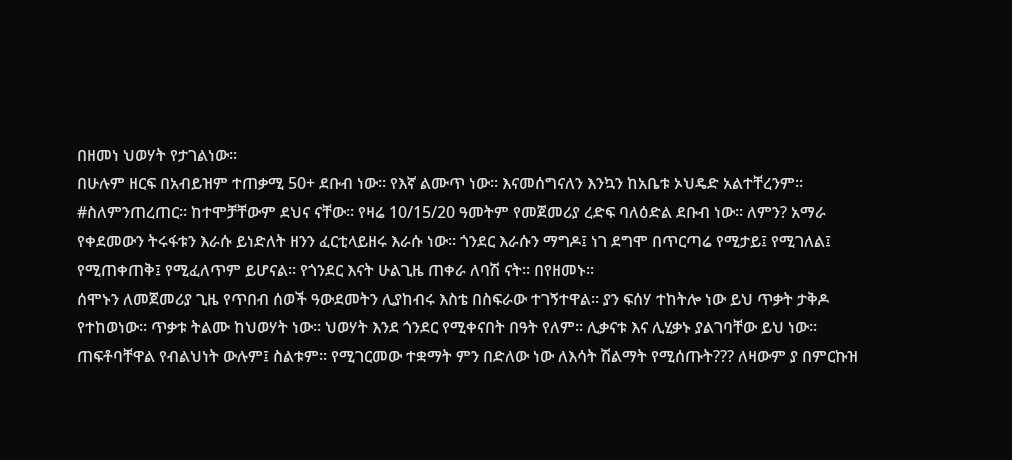በዘመነ ህወሃት የታገልነው።
በሁሉም ዘርፍ በአብይዝም ተጠቃሚ 50+ ደቡብ ነው። የእኛ ልሙጥ ነው። እናመሰግናለን እንኳን ከአቤቱ ኦህዴድ አልተቸረንም። #ስለምንጠረጠር። ከተሞቻቸውም ደህና ናቸው። የዛሬ 10/15/20 ዓመትም የመጀመሪያ ረድፍ ባለዕድል ደቡብ ነው። ለምን? አማራ የቀደመውን ትሩፋቱን እራሱ ይነድለት ዘንን ፈርቲላይዘሩ እራሱ ነው። ጎንደር እራሱን ማግዶ፤ ነገ ደግሞ በጥርጣሬ የሚታይ፤ የሚገለል፤ የሚጠቀጠቅ፤ የሚፈለጥም ይሆናል። የጎንደር እናት ሁልጊዜ ጠቀራ ለባሽ ናት። በየዘመኑ።
ሰሞኑን ለመጀመሪያ ጊዜ የጥበብ ሰወች ዓውደመትን ሊያከብሩ እስቴ በስፍራው ተገኝተዋል። ያን ፍሰሃ ተከትሎ ነው ይህ ጥቃት ታቅዶ የተከወነው። ጥቃቱ ትልሙ ከህወሃት ነው። ህወሃት እንደ ጎንደር የሚቀናበት በዓት የለም። ሊቃናቱ እና ሊሂቃኑ ያልገባቸው ይህ ነው። ጠፍቶባቸዋል የብልህነት ውሉም፤ ስልቱም። የሚገርመው ተቋማት ምን በድለው ነው ለእሳት ሽልማት የሚሰጡት??? ለዛውም ያ በምርኩዝ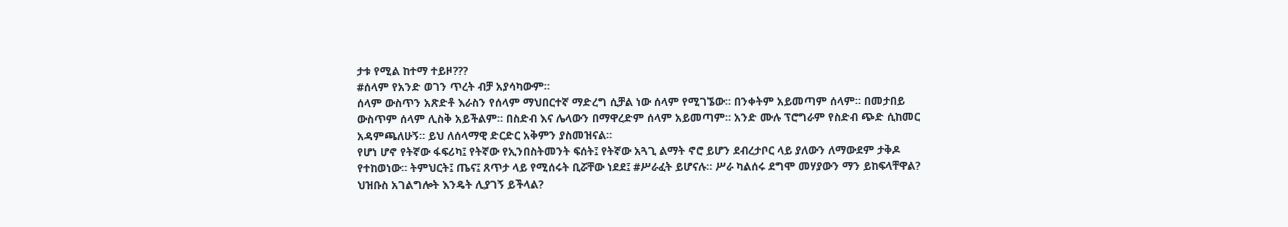ታቱ የሚል ከተማ ተይዞ???
#ሰላም የአንድ ወገን ጥረት ብቻ አያሳካውም።
ሰላም ውስጥን አጽድቶ እራስን የሰላም ማህበርተኛ ማድረግ ሲቻል ነው ሰላም የሚገኜው። በንቀትም አይመጣም ሰላም። በመታበይ ውስጥም ሰላም ሊስቅ አይችልም። በስድብ እና ሌላውን በማዋረድም ሰላም አይመጣም። አንድ ሙሉ ፕሮግራም የስድብ ጭድ ሲከመር አዳምጫለሁኝ። ይህ ለሰላማዊ ድርድር አቅምን ያስመዝናል።
የሆነ ሆኖ የትኛው ፋፍሪካ፤ የትኛው የኢንበስትመንት ፍሰት፤ የትኛው አጓጊ ልማት ኖሮ ይሆን ደብረታቦር ላይ ያለውን ለማውደም ታቅዶ የተከወነው። ትምህርት፤ ጤና፤ ጸጥታ ላይ የሚሰሩት ቢሯቸው ነደደ፤ #ሥራፈት ይሆናሉ። ሥራ ካልሰሩ ደግሞ መሃያውን ማን ይከፍላቸዋል? ህዝቡስ አገልግሎት እንዴት ሊያገኝ ይችላል?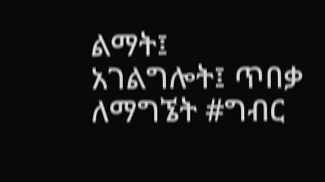ልማት፤ አገልግሎት፤ ጥበቃ ለማግኜት #ግብር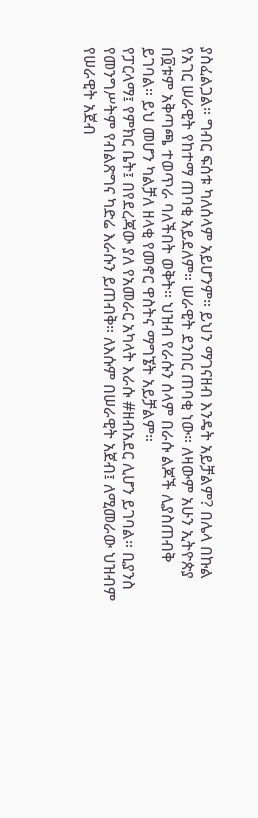ያስፈልጋል። ግብር ፍሰቱ ካለሰላም አይሆንም። ይህን ማገናዘብ እንዴት አይቻልም? በሌላ በኩል የአገር ሠራዊት የከተማ ጠባቂ አይደለም። ሠራዊት ደንበር ጠባቂ ነው። ለዛውም አሁን ኢትዮጵያ በ፬ቱም አቅጣጫ ተወጥራ ባለችበት ወቅት። ህዝብ የራሱን ሰላም በራሱ ልጆች ሊያስጠብቅ ይገባል። ይህ መሆን ካልቻለ ዘላቂ የመኖር ዋስትና ማግኜት አይቻልም።
የፓርላማ፤ የምክር ቤት፤ በየደረጃው ያለ የአመራር አካላት እራሱ #ዘብአደር ሊሆን ይገባል። ቢያንስ የመንግሥትም የብልጽግና ካድሬ እራሱን ይጠብቅ። ለእሱም በሠራዊት አጀብ፤ ለሚመራው ህዝብም የሠራዊት አጀብ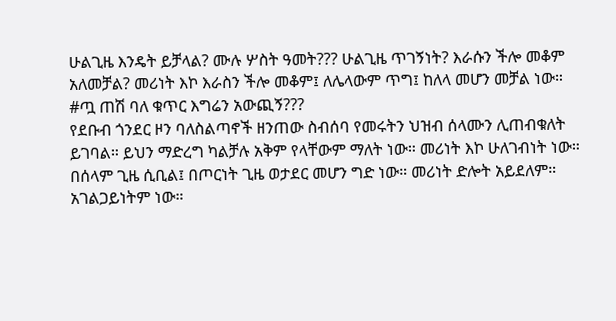ሁልጊዜ እንዴት ይቻላል? ሙሉ ሦስት ዓመት??? ሁልጊዜ ጥገኝነት? እራሱን ችሎ መቆም አለመቻል? መሪነት እኮ እራስን ችሎ መቆም፤ ለሌላውም ጥግ፤ ከለላ መሆን መቻል ነው። #ጧ ጠሽ ባለ ቁጥር እግሬን አውጪኝ???
የደቡብ ጎንደር ዞን ባለስልጣኖች ዘንጠው ስብሰባ የመሩትን ህዝብ ሰላሙን ሊጠብቁለት ይገባል። ይህን ማድረግ ካልቻሉ አቅም የላቸውም ማለት ነው። መሪነት እኮ ሁለገብነት ነው። በሰላም ጊዜ ሲቢል፤ በጦርነት ጊዜ ወታደር መሆን ግድ ነው። መሪነት ድሎት አይደለም። አገልጋይነትም ነው።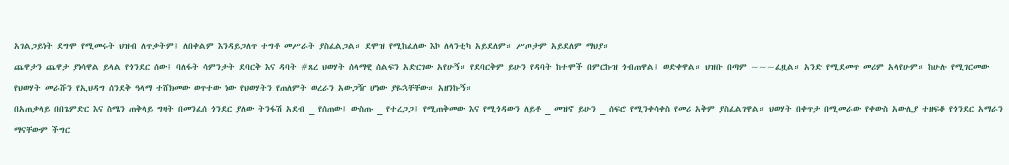አገልጋይነት ደግሞ የሚመሩት ህዝብ ለጥቃትም፤ ለበቀልም እንዳይጋለጥ ተግቶ መሥራት ያስፈልጋል። ደሞዝ የሚከፈለው እኮ ለላንቲካ አይደለም። ሥጦታም አይደለም ማህያ።
ጨዋታን ጨዋታ ያነሳዋል ይላል የጎንደር ሰው፤ ባለፋት ሳምንታት ደባርቅ እና ዳባት #ጸረ ህወሃት ሰላማዊ ሰልፍን አድርገው አየሁኝ። የደባርቅም ይሁን የዳባት ከተሞች በምርኩዝ ጎብጠዋል፤ ወድቀዋል። ህዝቡ በጣም ~~~ፈዟል። አንድ የሚደመጥ መሪም አላየሁም። ከሁሉ የሚገርመው የህወሃት መራሹን የኢህዳግ ሰንደቅ ዓላማ ተሸክመው ወጥተው ነው የህወሃትን የጠለምት ወረራን አውጋዥ ሆነው ያዬኋቸቸው። አዘንኩኝ።
በአጠቃላይ በበጌምድር እና ስሜን ጠቅላይ ግዛት በመንፈሰ ጎንደር ያለው ትንፋሽ አደብ _ የሰጠው፤ ውስጡ _ የተረጋጋ፤ የሚጠቅመው እና የሚጎዳውን ለይቶ _ መዝኖ ይሁን _ ሰፍሮ የሚንቀሳቀስ የመሪ አቅም ያስፈልገዋል። ህወሃት በቀጥታ በሚመራው የቀውስ አውሊያ ተዘፍቆ የጎንደር አማራን ማናቸውም ችግር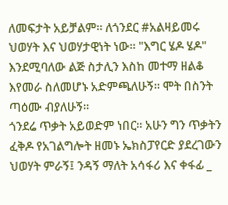ለመፍታት አይቻልም። ለጎንደር #አልዛይመሩ ህወሃት እና ህወሃታዊነት ነው። "እግር ሄዶ ሄዶ" እንደሚባለው ልጅ ስታሊን እስከ መተማ ዘልቆ እየመራ ስለመሆኑ አድምጫለሁኝ። ሞት በስንት ጣዕሙ ብያለሁኝ።
ጎንደሬ ጥቃት አይወድም ነበር። አሁን ግን ጥቃትን ፈቅዶ የአገልግሎት ዘመኑ ኤክስፓየርድ ያደረገውን ህወሃት ምራኝ፤ ንዳኝ ማለት አሳፋሪ እና ቀፋፊ _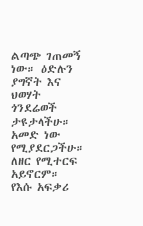ልጣጭ ገጠመኝ ነው። ዕድሉን ያግኛት እና ህወሃት ጎንደሬወች ታዩታላችሁ። አመድ ነው የሚያደርጋችሁ። ለዘር የሚተርፍ አይኖርም። የእሱ አፍቃሪ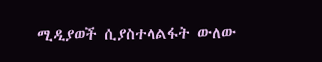ሚዲያወች ሲያስተላልፋት ውለው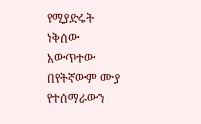የሚያድሩት ነቅሰው አውጥተው በየትኛውም ሙያ የተሰማራውን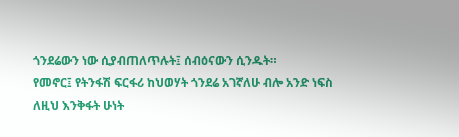ጎንደሬውን ነው ሲያብጠለጥሉት፤ ሰብዕናውን ሲንዱት።
የመኖር፤ የትንፋሽ ፍርፋሪ ከህወሃት ጎንደሬ አገኛለሁ ብሎ አንድ ነፍስ ለዚህ እንቅፋት ሁነት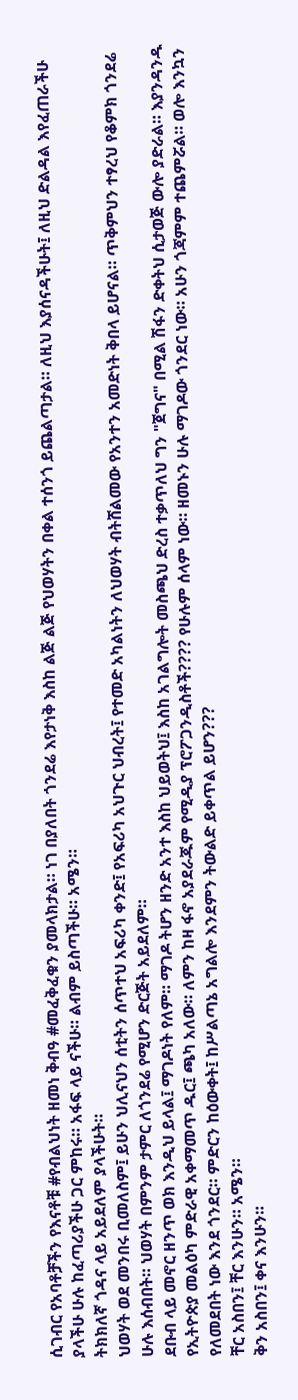ሲገብር የአባቶቻችን የእናቶቹ #የብልህነት ዘመነ ቅብዓ #መፈቅፈቁን ያመላክታል። ነገ በያለበት ጎንደሬ እየታነቅ እስከ ልጅ ልጅ የህወሃትን በቀል ተሰንጎ ይጨልጣታል። ለዚህ እያሰናዳችሁት፤ ለዚህ ድልዳል እየፈጠራችሁ ያላችሁ ሁሉ ከፈጣሪያችሁ ጋር ምከሩ። አፋፍ ላይ ናችሁ። ልብም ይስጣችሁ። አሜን።
ትክክለኛ ጎዳና ላይ አይደለም ያላችሁት።
ህወሃት ወደ መንበሩ ቢመለስም፤ ይሁን ህሊናህን ሰቲትን ሰጥተህ አፍሪካ ቀንድ፤ የአፍሪካ አህጉር ህብረት፤ የተመድ አካልነትን ለህወሃት ብትሸልመው የአንተን አመድነት ቅበላ ይሆናል። ጥቅምህን ተፃረህ የቆምክ ጎንደሬ ሁሉ እሰብበት። ህወሃት በምንም ታምር ለጎንደሬ የሚሆን ድርጅት አይደለም።
ደቡብ ላይ መኖር ዘንጥ ወክ እንዲህ ይላል፤ ማገዶነት የለም። ማገዶ ትሆን ዘንድ አንተ እስከ ህይወትህ፤ እስከ አገልግሎት መስጫህ ድረስ ተቃጥለህ ግን "ጀግና" በሚል ሽፋን ድቀትህ ሲታወጅ ውሎ ያድራል። እያንዳንዱ የኢትዮጵያ መልዕካ ምድራዊ አቀማመጥ ዱር፤ ጫካ አለው። ለምን ከዛ ፋኖ አያደራጁም የሚዲያ ፕሮፖጋንዲስቶች???? የሁሉም ሰላም ነው። ዘመኑን ሁሉ ማገዶው ጎንደር ነው። አሁን ጎጃምም ተጨምሯል። ወሎ እንኳን የለመደበት ነው እንደ ጎንደር። ምድርን ከዕውቀት፤ ከሥልጣኔ አግልሎ እንደምን ትውልድ ይቀጥል ይሆን???
ቸር አስበን፤ ቸር እንሁን። አሜን።
ቅን አስበን፤ ቀና እንሁን።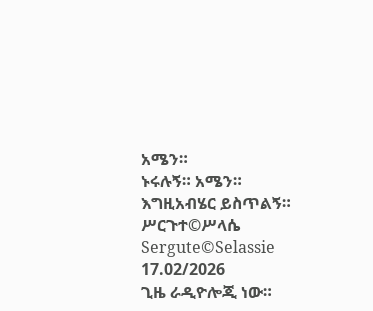አሜን።
ኑሩሉኝ። አሜን።
እግዚአብሄር ይስጥልኝ።
ሥርጉተ©ሥላሴ
Sergute©Selassie
17.02/2026
ጊዜ ራዲዮሎጂ ነው።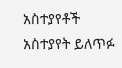አስተያየቶች
አስተያየት ይለጥፉ